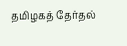தமிழகத் தேர்தல்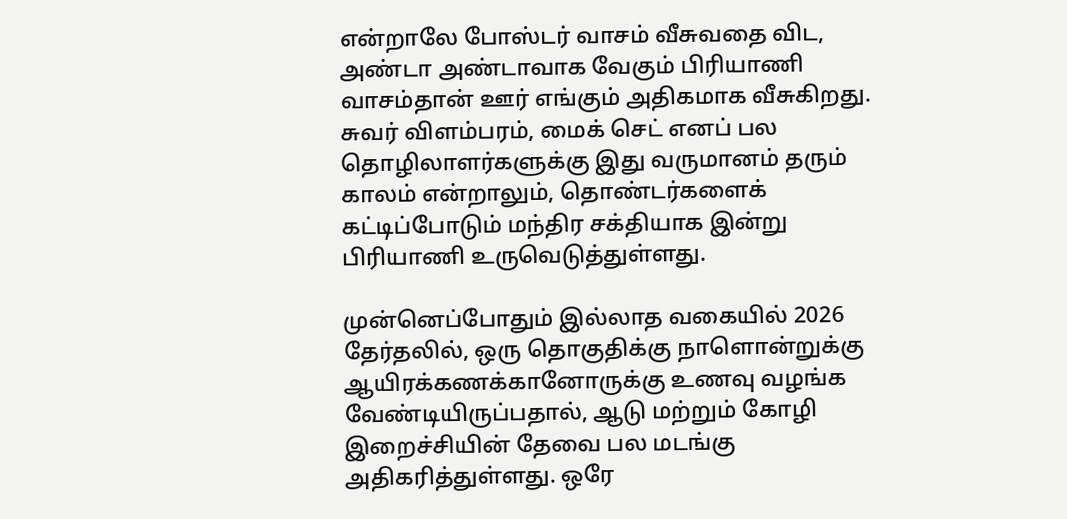என்றாலே போஸ்டர் வாசம் வீசுவதை விட, அண்டா அண்டாவாக வேகும் பிரியாணி வாசம்தான் ஊர் எங்கும் அதிகமாக வீசுகிறது. சுவர் விளம்பரம், மைக் செட் எனப் பல தொழிலாளர்களுக்கு இது வருமானம் தரும் காலம் என்றாலும், தொண்டர்களைக் கட்டிப்போடும் மந்திர சக்தியாக இன்று பிரியாணி உருவெடுத்துள்ளது.

முன்னெப்போதும் இல்லாத வகையில் 2026 தேர்தலில், ஒரு தொகுதிக்கு நாளொன்றுக்கு ஆயிரக்கணக்கானோருக்கு உணவு வழங்க வேண்டியிருப்பதால், ஆடு மற்றும் கோழி இறைச்சியின் தேவை பல மடங்கு அதிகரித்துள்ளது. ஒரே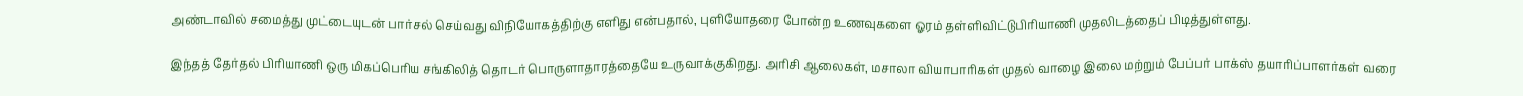அண்டாவில் சமைத்து முட்டையுடன் பார்சல் செய்வது விநியோகத்திற்கு எளிது என்பதால், புளியோதரை போன்ற உணவுகளை ஓரம் தள்ளிவிட்டுபிரியாணி முதலிடத்தைப் பிடித்துள்ளது.

இந்தத் தேர்தல் பிரியாணி ஒரு மிகப்பெரிய சங்கிலித் தொடர் பொருளாதாரத்தையே உருவாக்குகிறது. அரிசி ஆலைகள், மசாலா வியாபாரிகள் முதல் வாழை இலை மற்றும் பேப்பர் பாக்ஸ் தயாரிப்பாளர்கள் வரை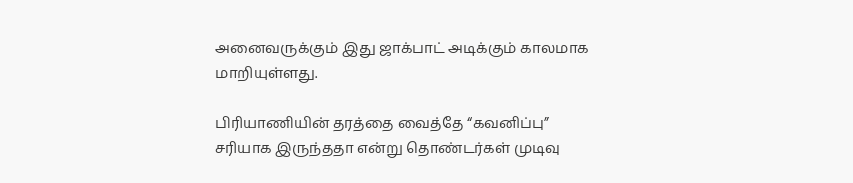அனைவருக்கும் இது ஜாக்பாட் அடிக்கும் காலமாக மாறியுள்ளது.

பிரியாணியின் தரத்தை வைத்தே “கவனிப்பு” சரியாக இருந்ததா என்று தொண்டர்கள் முடிவு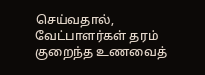செய்வதால், வேட்பாளர்கள் தரம் குறைந்த உணவைத்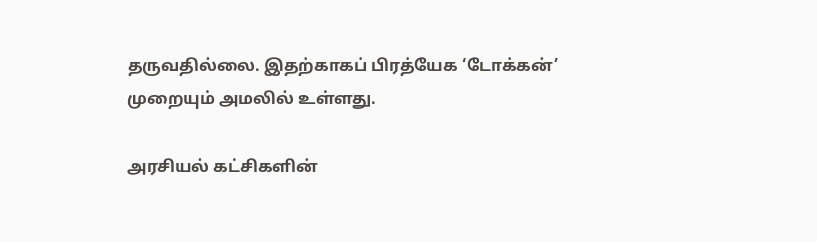தருவதில்லை. இதற்காகப் பிரத்யேக ‘டோக்கன்’ முறையும் அமலில் உள்ளது.

அரசியல் கட்சிகளின்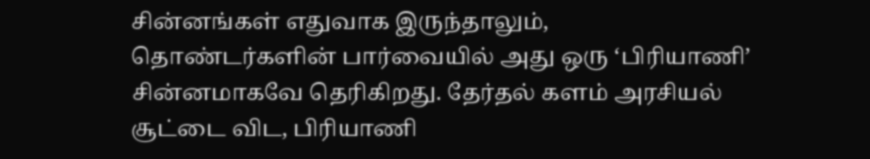சின்னங்கள் எதுவாக இருந்தாலும், தொண்டர்களின் பார்வையில் அது ஒரு ‘பிரியாணி’ சின்னமாகவே தெரிகிறது. தேர்தல் களம் அரசியல் சூட்டை விட, பிரியாணி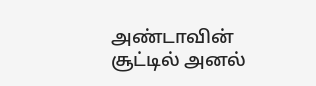அண்டாவின் சூட்டில் அனல்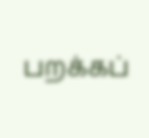பறக்கப்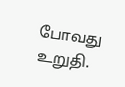போவது உறுதி.